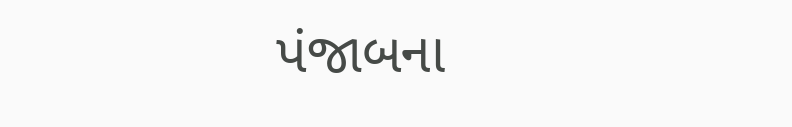પંજાબના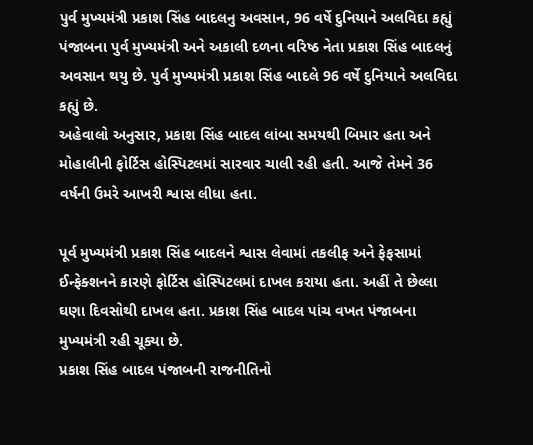પુર્વ મુખ્યમંત્રી પ્રકાશ સિંહ બાદલનુ અવસાન, 96 વર્ષે દુનિયાને અલવિદા કહ્યું
પંજાબના પુર્વ મુખ્યમંત્રી અને અકાલી દળના વરિષ્ઠ નેતા પ્રકાશ સિંહ બાદલનું અવસાન થયુ છે. પુર્વ મુખ્યમંત્રી પ્રકાશ સિંહ બાદલે 96 વર્ષે દુનિયાને અલવિદા કહ્યું છે.
અહેવાલો અનુસાર, પ્રકાશ સિંહ બાદલ લાંબા સમયથી બિમાર હતા અને મોહાલીની ફોર્ટિસ હોસ્પિટલમાં સારવાર ચાલી રહી હતી. આજે તેમને 36 વર્ષની ઉમરે આખરી શ્વાસ લીધા હતા.

પૂર્વ મુખ્યમંત્રી પ્રકાશ સિંહ બાદલને શ્વાસ લેવામાં તકલીફ અને ફેફસામાં ઈન્ફેક્શનને કારણે ફોર્ટિસ હોસ્પિટલમાં દાખલ કરાયા હતા. અહીં તે છેલ્લા ઘણા દિવસોથી દાખલ હતા. પ્રકાશ સિંહ બાદલ પાંચ વખત પંજાબના મુખ્યમંત્રી રહી ચૂક્યા છે.
પ્રકાશ સિંહ બાદલ પંજાબની રાજનીતિનો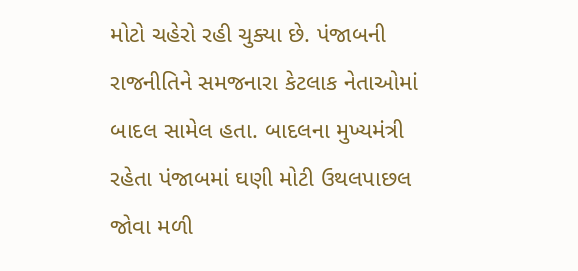મોટો ચહેરો રહી ચુક્યા છે. પંજાબની રાજનીતિને સમજનારા કેટલાક નેતાઓમાં બાદલ સામેલ હતા. બાદલના મુખ્યમંત્રી રહેતા પંજાબમાં ઘણી મોટી ઉથલપાછલ જોવા મળી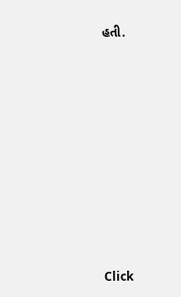હતી.












Click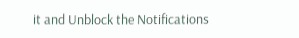it and Unblock the Notifications